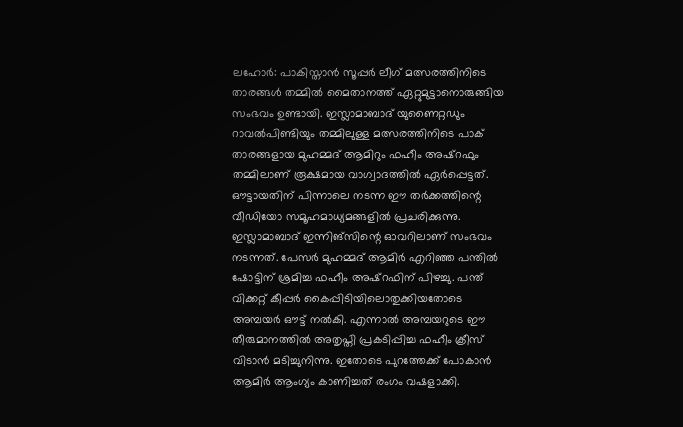ലഹോർ: പാകിസ്താൻ സൂപ്പർ ലീഗ് മത്സരത്തിനിടെ താരങ്ങൾ തമ്മിൽ മൈതാനത്ത് ഏറ്റുമുട്ടാനൊരുങ്ങിയ സംഭവം ഉണ്ടായി. ഇസ്ലാമാബാദ് യുണൈറ്റഡും റാവൽപിണ്ടിയും തമ്മിലുള്ള മത്സരത്തിനിടെ പാക് താരങ്ങളായ മുഹമ്മദ് ആമിറും ഫഹീം അഷ്റഫും തമ്മിലാണ് രൂക്ഷമായ വാഗ്വാദത്തിൽ ഏർപ്പെട്ടത്. ഔട്ടായതിന് പിന്നാലെ നടന്ന ഈ തർക്കത്തിന്റെ വീഡിയോ സമൂഹമാധ്യമങ്ങളിൽ പ്രചരിക്കുന്നു.
ഇസ്ലാമാബാദ് ഇന്നിങ്സിന്റെ ഓവറിലാണ് സംഭവം നടന്നത്. പേസർ മുഹമ്മദ് ആമിർ എറിഞ്ഞ പന്തിൽ ഷോട്ടിന് ശ്രമിച്ച ഫഹീം അഷ്റഫിന് പിഴച്ചു. പന്ത് വിക്കറ്റ് കീപ്പർ കൈപ്പിടിയിലൊതുക്കിയതോടെ അമ്പയർ ഔട്ട് നൽകി. എന്നാൽ അമ്പയറുടെ ഈ തീരുമാനത്തിൽ അതൃപ്തി പ്രകടിപ്പിച്ച ഫഹീം ക്രീസ് വിടാൻ മടിച്ചുനിന്നു. ഇതോടെ പുറത്തേക്ക് പോകാൻ ആമിർ ആംഗ്യം കാണിച്ചത് രംഗം വഷളാക്കി.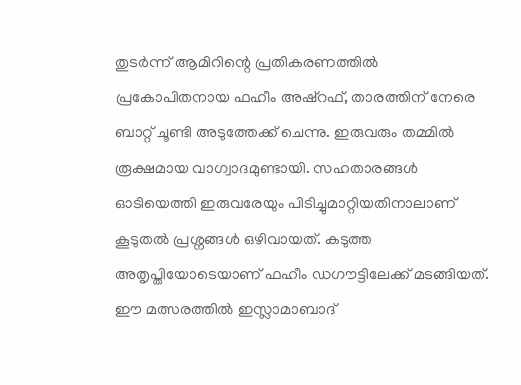തുടർന്ന് ആമിറിന്റെ പ്രതികരണത്തിൽ പ്രകോപിതനായ ഫഹീം അഷ്റഫ്, താരത്തിന് നേരെ ബാറ്റ് ചൂണ്ടി അടുത്തേക്ക് ചെന്നു. ഇരുവരും തമ്മിൽ രൂക്ഷമായ വാഗ്വാദമുണ്ടായി. സഹതാരങ്ങൾ ഓടിയെത്തി ഇരുവരേയും പിടിച്ചുമാറ്റിയതിനാലാണ് കൂടുതൽ പ്രശ്നങ്ങൾ ഒഴിവായത്. കടുത്ത അതൃപ്തിയോടെയാണ് ഫഹീം ഡഗൗട്ടിലേക്ക് മടങ്ങിയത്. ഈ മത്സരത്തിൽ ഇസ്ലാമാബാദ്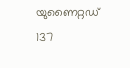യുണൈറ്റഡ് 137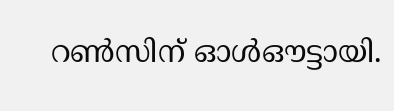റൺസിന് ഓൾഔട്ടായി.